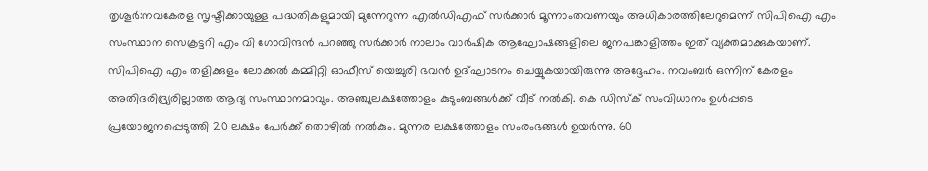തൃശൂർ:നവകേരള സൃഷ്ടിക്കായുള്ള പദ്ധതികളുമായി മുന്നേറുന്ന എൽഡിഎഫ് സർക്കാർ മൂന്നാംതവണയും അധികാരത്തിലേറുമെന്ന് സിപിഐ എം സംസ്ഥാന സെക്രട്ടറി എം വി ഗോവിന്ദൻ പറഞ്ഞു സർക്കാർ നാലാം വാർഷിക ആഘോഷങ്ങളിലെ ജനപങ്കാളിത്തം ഇത് വ്യക്തമാക്കുകയാണ്. സിപിഐ എം തളിക്കുളം ലോക്കൽ കമ്മിറ്റി ഓഫീസ് യെച്ചുരി ഭവൻ ഉദ്ഘാടനം ചെയ്യുകയായിരുന്നു അദ്ദേഹം. നവംബർ ഒന്നിന് കേരളം അതിദരിദ്ര്യരില്ലാത്ത ആദ്യ സംസ്ഥാനമാവും. അഞ്ചുലക്ഷത്തോളം കുടുംബങ്ങൾക്ക് വീട് നൽകി. കെ ഡിസ്ക് സംവിധാനം ഉൾപ്പടെ പ്രയോജനപ്പെടുത്തി 20 ലക്ഷം പേർക്ക് തൊഴിൽ നൽകും. മുന്നര ലക്ഷത്തോളം സംരംഭങ്ങൾ ഉയർന്നു. 60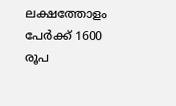ലക്ഷത്തോളം പേർക്ക് 1600 രൂപ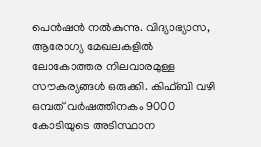പെൻഷൻ നൽകുന്നു. വിദ്യാഭ്യാസ, ആരോഗ്യ മേഖലകളിൽ ലോകോത്തര നിലവാരമുള്ള സൗകര്യങ്ങൾ ഒരുക്കി. കിഫ്ബി വഴി ഒമ്പത് വർഷത്തിനകം 9000 കോടിയുടെ അടിസ്ഥാന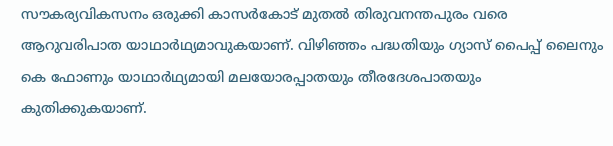സൗകര്യവികസനം ഒരുക്കി കാസർകോട് മുതൽ തിരുവനന്തപുരം വരെ ആറുവരിപാത യാഥാർഥ്യമാവുകയാണ്. വിഴിഞ്ഞം പദ്ധതിയും ഗ്യാസ് പൈപ്പ് ലൈനും കെ ഫോണും യാഥാർഥ്യമായി മലയോരപ്പാതയും തീരദേശപാതയും കുതിക്കുകയാണ്.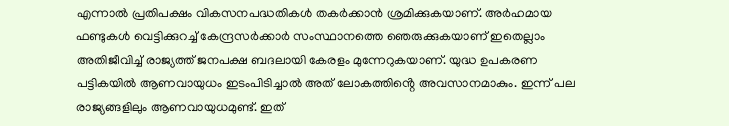എന്നാൽ പ്രതിപക്ഷം വികസനപദ്ധതികൾ തകർക്കാൻ ശ്രമിക്കുകയാണ്. അർഹമായ ഫണ്ടുകൾ വെട്ടിക്കുറച്ച് കേന്ദ്രസർക്കാർ സംസ്ഥാനത്തെ ഞെരുക്കുകയാണ് ഇതെല്ലാം അതിജീവിച്ച് രാജ്യത്ത് ജനപക്ഷ ബദലായി കേരളം മുന്നേറുകയാണ്. യുദ്ധ ഉപകരണ പട്ടികയിൽ ആണവായുധം ഇടംപിടിച്ചാൽ അത് ലോകത്തിൻ്റെ അവസാനമാകും. ഇന്ന് പല രാജ്യങ്ങളിലും ആണവായുധമുണ്ട്. ഇത്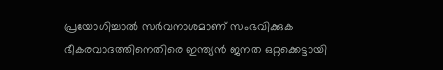പ്രയോഗിച്ചാൽ സർവനാശമാണ് സംഭവിക്കുക ഭീകരവാദത്തിനെതിരെ ഇന്ത്യൻ ജനത ഒറ്റക്കെട്ടായി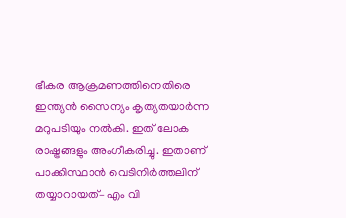ഭീകര ആക്രമണത്തിനെതിരെ ഇന്ത്യൻ സൈന്യം കൃത്യതയാർന്ന മറുപടിയും നൽകി. ഇത് ലോക രാഷ്ട്രങ്ങളും അംഗീകരിച്ചു. ഇതാണ് പാക്കിസ്ഥാൻ വെടിനിർത്തലിന് തയ്യാറായത്– എം വി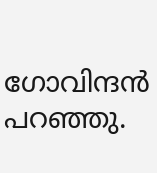ഗോവിന്ദൻ പറഞ്ഞു.